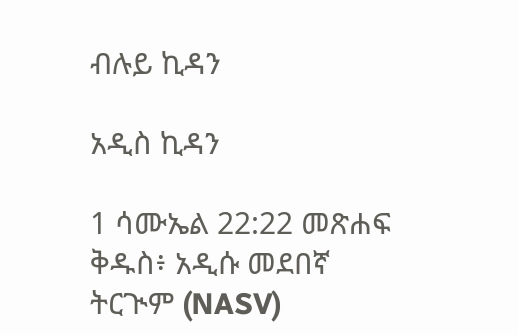ብሉይ ኪዳን

አዲስ ኪዳን

1 ሳሙኤል 22:22 መጽሐፍ ቅዱስ፥ አዲሱ መደበኛ ትርጒም (NASV)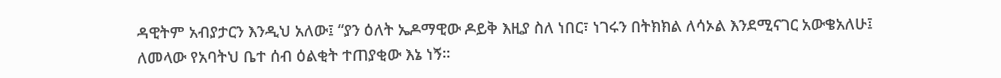ዳዊትም አብያታርን እንዲህ አለው፤ “ያን ዕለት ኤዶማዊው ዶይቅ እዚያ ስለ ነበር፣ ነገሩን በትክክል ለሳኦል እንደሚናገር አውቄአለሁ፤ ለመላው የአባትህ ቤተ ሰብ ዕልቂት ተጠያቂው እኔ ነኝ።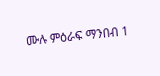ሙሉ ምዕራፍ ማንበብ 1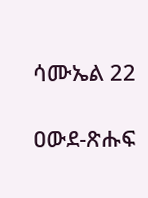ሳሙኤል 22

ዐውደ-ጽሑፍ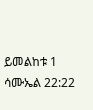ይመልከቱ 1 ሳሙኤል 22:22